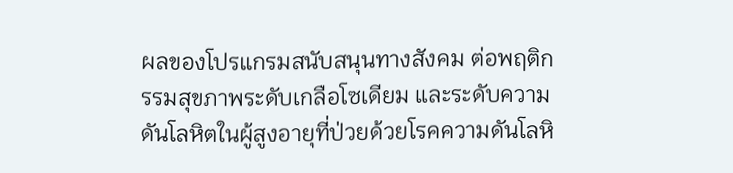ผลของโปรแกรมสนับสนุนทางสังคม ต่อพฤติกรรมสุขภาพระดับเกลือโซเดียม และระดับความดันโลหิตในผู้สูงอายุที่ป่วยด้วยโรคความดันโลหิ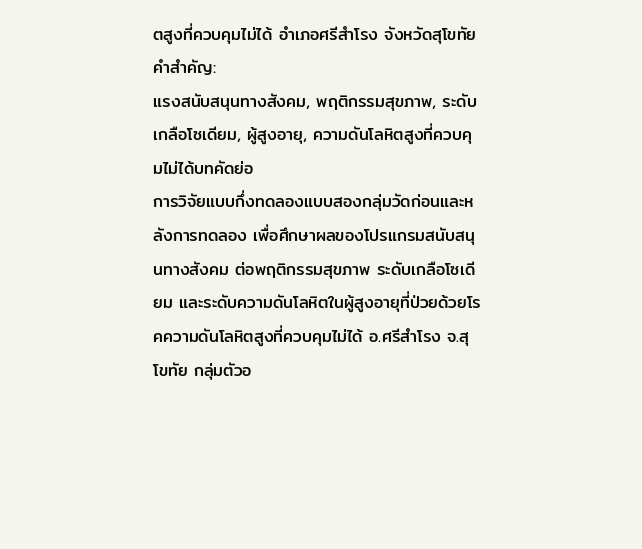ตสูงที่ควบคุมไม่ได้ อำเภอศรีสำโรง จังหวัดสุโขทัย
คำสำคัญ:
แรงสนับสนุนทางสังคม, พฤติกรรมสุขภาพ, ระดับเกลือโซเดียม, ผู้สูงอายุ, ความดันโลหิตสูงที่ควบคุมไม่ได้บทคัดย่อ
การวิจัยแบบกึ่งทดลองแบบสองกลุ่มวัดก่อนและหลังการทดลอง เพื่อศึกษาผลของโปรแกรมสนับสนุนทางสังคม ต่อพฤติกรรมสุขภาพ ระดับเกลือโซเดียม และระดับความดันโลหิตในผู้สูงอายุที่ป่วยด้วยโรคความดันโลหิตสูงที่ควบคุมไม่ได้ อ.ศรีสำโรง จ.สุโขทัย กลุ่มตัวอ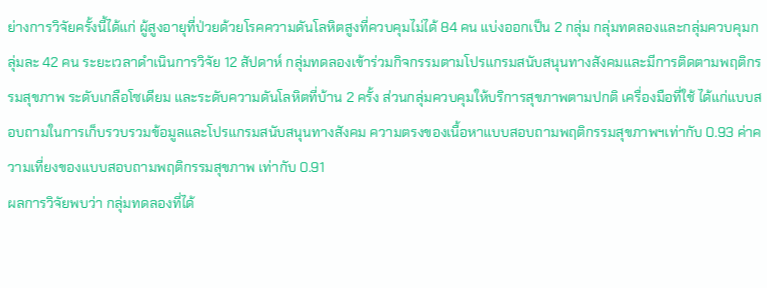ย่างการวิจัยครั้งนี้ได้แก่ ผู้สูงอายุที่ป่วยด้วยโรคความดันโลหิตสูงที่ควบคุมไม่ได้ 84 คน แบ่งออกเป็น 2 กลุ่ม กลุ่มทดลองและกลุ่มควบคุมกลุ่มละ 42 คน ระยะเวลาดำเนินการวิจัย 12 สัปดาห์ กลุ่มทดลองเข้าร่วมกิจกรรมตามโปรแกรมสนับสนุนทางสังคมและมีการติดตามพฤติกรรมสุขภาพ ระดับเกลือโซเดียม และระดับความดันโลหิตที่บ้าน 2 ครั้ง ส่วนกลุ่มควบคุมให้บริการสุขภาพตามปกติ เครื่องมือที่ใช้ ได้แก่แบบสอบถามในการเก็บรวบรวมข้อมูลและโปรแกรมสนับสนุนทางสังคม ความตรงของเนื้อหาแบบสอบถามพฤติกรรมสุขภาพฯเท่ากับ 0.93 ค่าความเที่ยงของแบบสอบถามพฤติกรรมสุขภาพ เท่ากับ 0.91
ผลการวิจัยพบว่า กลุ่มทดลองที่ได้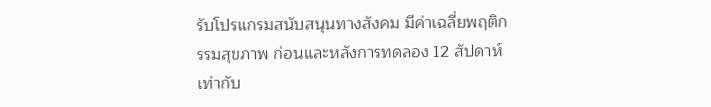รับโปรแกรมสนับสนุนทางสังคม มีค่าเฉลี่ยพฤติกรรมสุขภาพ ก่อนและหลังการทดลอง 12 สัปดาห์เท่ากับ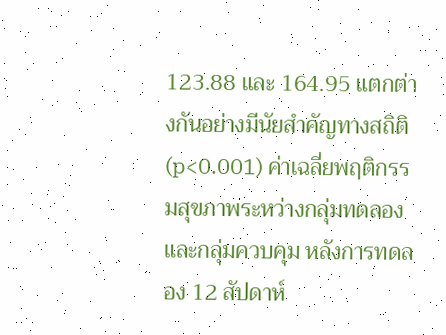123.88 และ 164.95 แตกต่างกันอย่างมีนัยสำคัญทางสถิติ (p<0.001) ค่าเฉลี่ยพฤติกรรมสุขภาพระหว่างกลุ่มทดลองและกลุ่มควบคุม หลังการทดลอง 12 สัปดาห์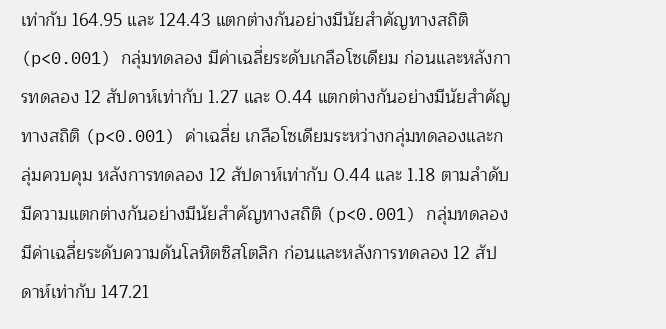เท่ากับ 164.95 และ 124.43 แตกต่างกันอย่างมีนัยสำคัญทางสถิติ (p<0.001) กลุ่มทดลอง มีค่าเฉลี่ยระดับเกลือโซเดียม ก่อนและหลังการทดลอง 12 สัปดาห์เท่ากับ 1.27 และ 0.44 แตกต่างกันอย่างมีนัยสำคัญทางสถิติ (p<0.001) ค่าเฉลี่ย เกลือโซเดียมระหว่างกลุ่มทดลองและกลุ่มควบคุม หลังการทดลอง 12 สัปดาห์เท่ากับ 0.44 และ 1.18 ตามลำดับ มีความแตกต่างกันอย่างมีนัยสำคัญทางสถิติ (p<0.001) กลุ่มทดลองมีค่าเฉลี่ยระดับความดันโลหิตซิสโตลิก ก่อนและหลังการทดลอง 12 สัปดาห์เท่ากับ 147.21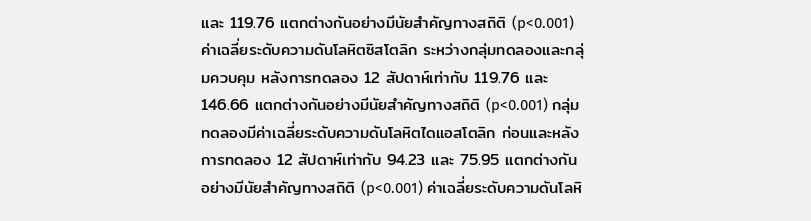และ 119.76 แตกต่างกันอย่างมีนัยสำคัญทางสถิติ (p<0.001) ค่าเฉลี่ยระดับความดันโลหิตซิสโตลิก ระหว่างกลุ่มทดลองและกลุ่มควบคุม หลังการทดลอง 12 สัปดาห์เท่ากับ 119.76 และ 146.66 แตกต่างกันอย่างมีนัยสำคัญทางสถิติ (p<0.001) กลุ่มทดลองมีค่าเฉลี่ยระดับความดันโลหิตไดแอสโตลิก ก่อนและหลังการทดลอง 12 สัปดาห์เท่ากับ 94.23 และ 75.95 แตกต่างกันอย่างมีนัยสำคัญทางสถิติ (p<0.001) ค่าเฉลี่ยระดับความดันโลหิ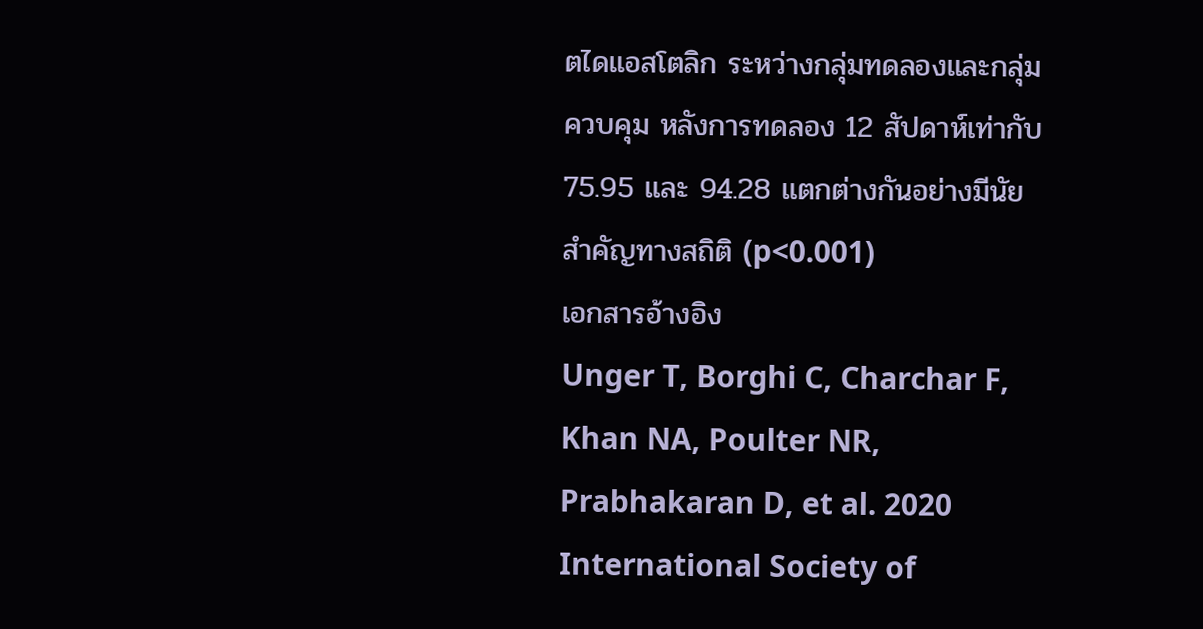ตไดแอสโตลิก ระหว่างกลุ่มทดลองและกลุ่มควบคุม หลังการทดลอง 12 สัปดาห์เท่ากับ 75.95 และ 94.28 แตกต่างกันอย่างมีนัยสำคัญทางสถิติ (p<0.001)
เอกสารอ้างอิง
Unger T, Borghi C, Charchar F, Khan NA, Poulter NR, Prabhakaran D, et al. 2020 International Society of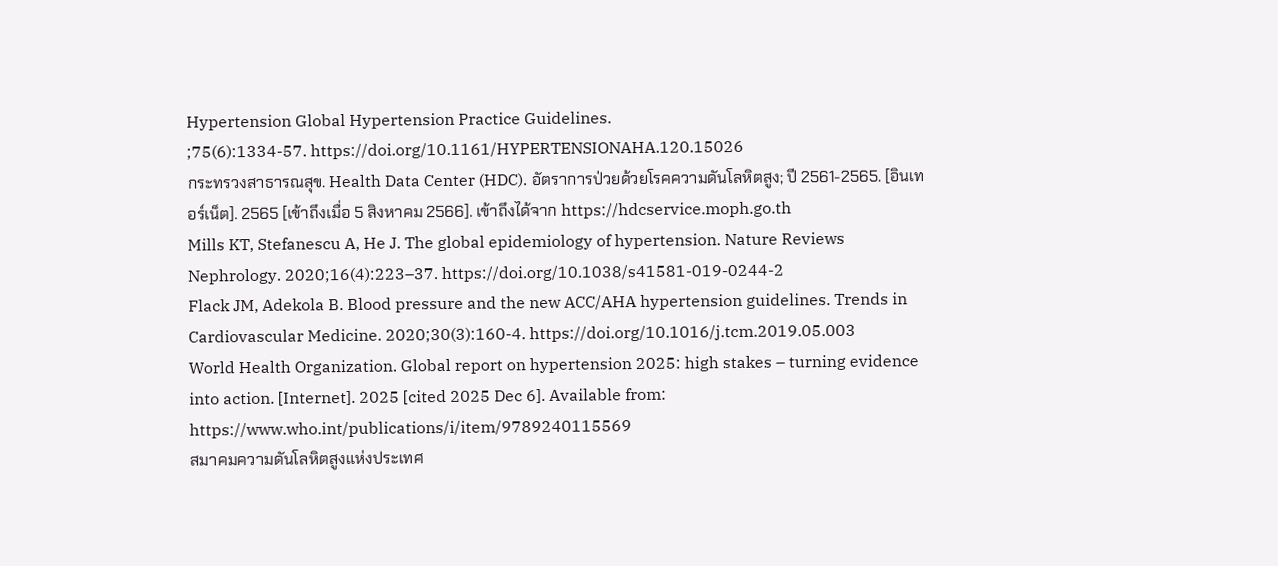Hypertension Global Hypertension Practice Guidelines.
;75(6):1334-57. https://doi.org/10.1161/HYPERTENSIONAHA.120.15026
กระทรวงสาธารณสุข. Health Data Center (HDC). อัตราการป่วยด้วยโรคความดันโลหิตสูง; ปี 2561-2565. [อินเทอร์เน็ต]. 2565 [เข้าถึงเมื่อ 5 สิงหาคม 2566]. เข้าถึงได้จาก https://hdcservice.moph.go.th
Mills KT, Stefanescu A, He J. The global epidemiology of hypertension. Nature Reviews Nephrology. 2020;16(4):223–37. https://doi.org/10.1038/s41581-019-0244-2
Flack JM, Adekola B. Blood pressure and the new ACC/AHA hypertension guidelines. Trends in Cardiovascular Medicine. 2020;30(3):160-4. https://doi.org/10.1016/j.tcm.2019.05.003
World Health Organization. Global report on hypertension 2025: high stakes – turning evidence into action. [Internet]. 2025 [cited 2025 Dec 6]. Available from: https://www.who.int/publications/i/item/9789240115569
สมาคมความดันโลหิตสูงแห่งประเทศ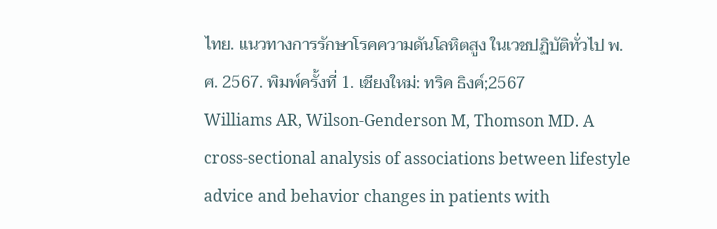ไทย. แนวทางการรักษาโรคความดันโลหิตสูง ในเวชปฏิบัติทั่วไป พ.ศ. 2567. พิมพ์ครั้งที่ 1. เชียงใหม่: ทริค ธิงค์;2567
Williams AR, Wilson-Genderson M, Thomson MD. A cross-sectional analysis of associations between lifestyle advice and behavior changes in patients with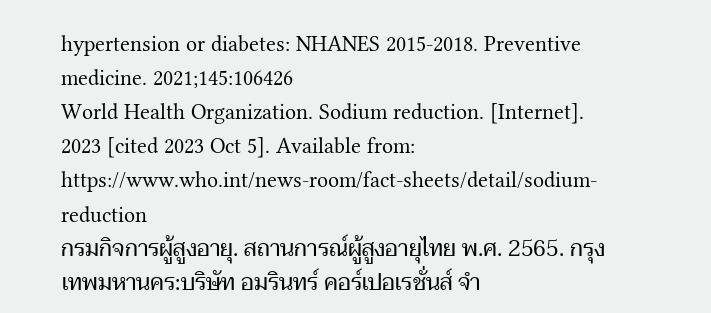hypertension or diabetes: NHANES 2015-2018. Preventive medicine. 2021;145:106426
World Health Organization. Sodium reduction. [Internet]. 2023 [cited 2023 Oct 5]. Available from: https://www.who.int/news-room/fact-sheets/detail/sodium-reduction
กรมกิจการผู้สูงอายุ. สถานการณ์ผู้สูงอายุไทย พ.ศ. 2565. กรุงเทพมหานคร:บริษัท อมรินทร์ คอร์เปอเรชั่นส์ จำ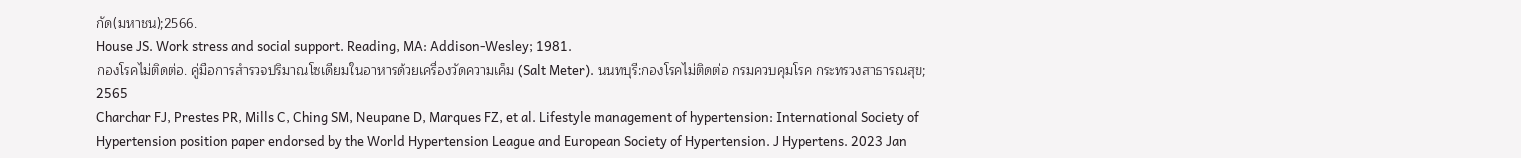กัด(มหาชน);2566.
House JS. Work stress and social support. Reading, MA: Addison-Wesley; 1981.
กองโรคไม่ติดต่อ. คู่มือการสำรวจปริมาณโซเดียมในอาหารด้วยเครื่องวัดความเค็ม (Salt Meter). นนทบุรี:กองโรคไม่ติดต่อ กรมควบคุมโรค กระทรวงสาธารณสุข; 2565
Charchar FJ, Prestes PR, Mills C, Ching SM, Neupane D, Marques FZ, et al. Lifestyle management of hypertension: International Society of Hypertension position paper endorsed by the World Hypertension League and European Society of Hypertension. J Hypertens. 2023 Jan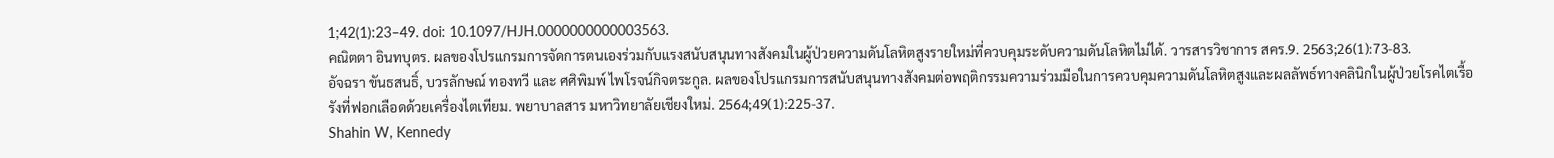1;42(1):23–49. doi: 10.1097/HJH.0000000000003563.
คณิตตา อินทบุตร. ผลของโปรแกรมการจัดการตนเองร่วมกับแรงสนับสนุนทางสังคมในผู้ป่วยความดันโลหิตสูงรายใหม่ที่ควบคุมระดับความดันโลหิตไม่ได้. วารสารวิชาการ สคร.9. 2563;26(1):73-83.
อัจฉรา ขันธสนธิ์, บวรลักษณ์ ทองทวี และ ศศิพิมพ์ ไพโรจน์กิจตระกูล. ผลของโปรแกรมการสนับสนุนทางสังคมต่อพฤติกรรมความร่วมมือในการควบคุมความดันโลหิตสูงและผลลัพธ์ทางคลินิกในผู้ป่วยโรคไตเรื้อรังที่ฟอกเลือดด้วยเครื่องไตเทียม. พยาบาลสาร มหาวิทยาลัยเชียงใหม่. 2564;49(1):225-37.
Shahin W, Kennedy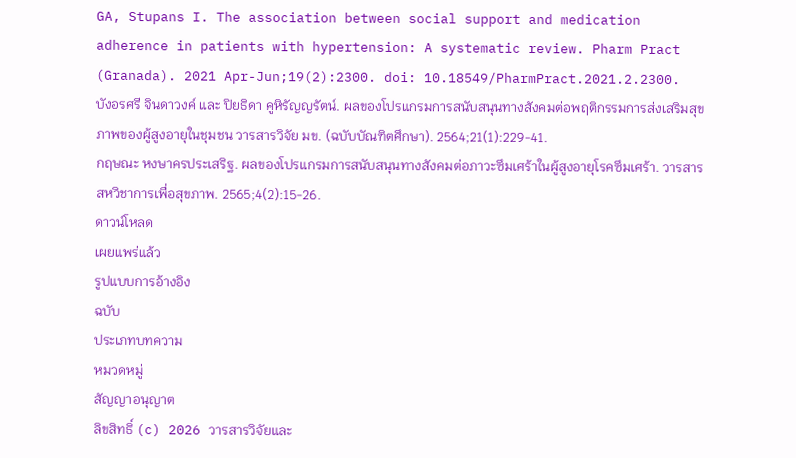GA, Stupans I. The association between social support and medication adherence in patients with hypertension: A systematic review. Pharm Pract (Granada). 2021 Apr-Jun;19(2):2300. doi: 10.18549/PharmPract.2021.2.2300.
บังอรศรี จินดาวงค์ และ ปิยธิดา คูหิรัญญรัตน์. ผลของโปรแกรมการสนับสนุนทางสังคมต่อพฤติกรรมการส่งเสริมสุขภาพของผู้สูงอายุในชุมชน วารสารวิจัย มข. (ฉบับบัณฑิตศึกษา). 2564;21(1):229-41.
กฤษณะ หงษาครประเสริฐ. ผลของโปรแกรมการสนับสนุนทางสังคมต่อภาวะซึมเศร้าในผู้สูงอายุโรคซึมเศร้า. วารสารสหวิชาการเพื่อสุขภาพ. 2565;4(2):15-26.
ดาวน์โหลด
เผยแพร่แล้ว
รูปแบบการอ้างอิง
ฉบับ
ประเภทบทความ
หมวดหมู่
สัญญาอนุญาต
ลิขสิทธิ์ (c) 2026 วารสารวิจัยและ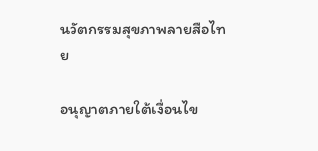นวัตกรรมสุขภาพลายสือไทย

อนุญาตภายใต้เงื่อนไข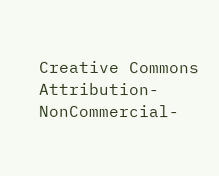Creative Commons Attribution-NonCommercial-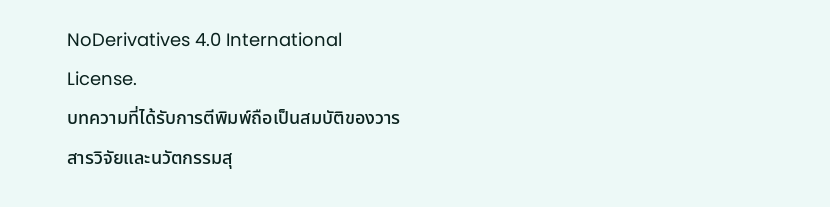NoDerivatives 4.0 International License.
บทความที่ได้รับการตีพิมพ์ถือเป็นสมบัติของวารสารวิจัยและนวัตกรรมสุ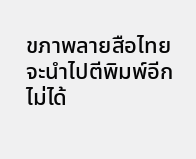ขภาพลายสือไทยจะนําไปตีพิมพ์อีกไม่ได้